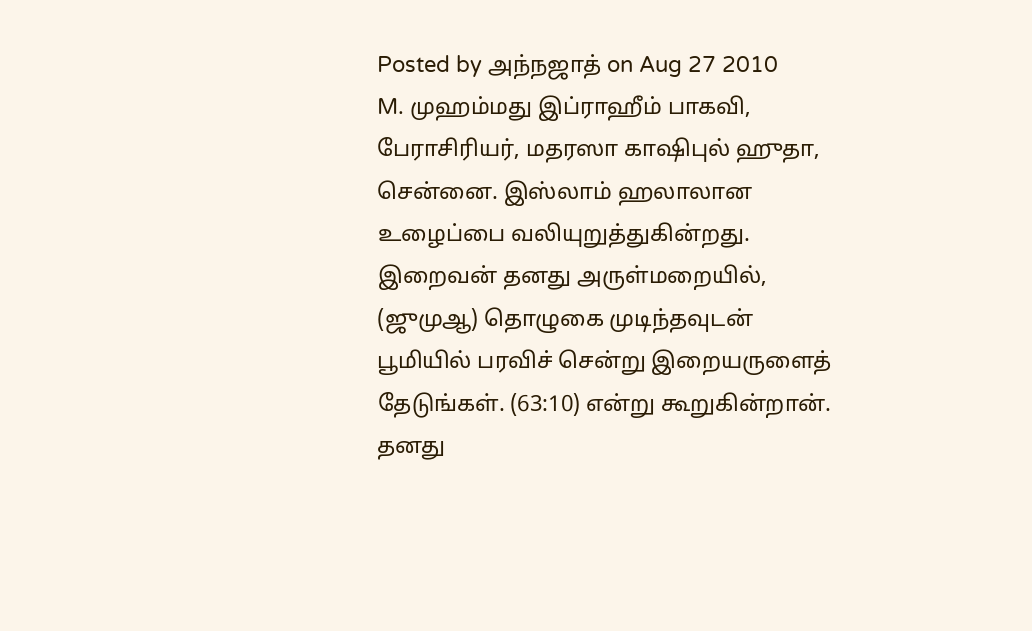Posted by அந்நஜாத் on Aug 27 2010
M. முஹம்மது இப்ராஹீம் பாகவி, பேராசிரியர், மதரஸா காஷிபுல் ஹுதா, சென்னை. இஸ்லாம் ஹலாலான உழைப்பை வலியுறுத்துகின்றது. இறைவன் தனது அருள்மறையில், (ஜுமுஆ) தொழுகை முடிந்தவுடன் பூமியில் பரவிச் சென்று இறையருளைத் தேடுங்கள். (63:10) என்று கூறுகின்றான். தனது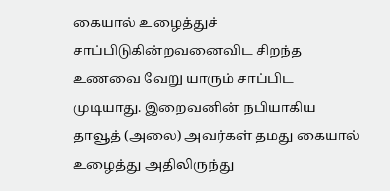கையால் உழைத்துச் சாப்பிடுகின்றவனைவிட சிறந்த உணவை வேறு யாரும் சாப்பிட முடியாது. இறைவனின் நபியாகிய தாவூத் (அலை) அவர்கள் தமது கையால் உழைத்து அதிலிருந்து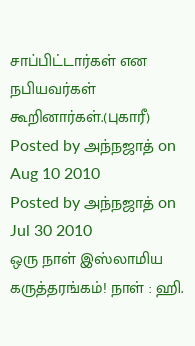சாப்பிட்டார்கள் என நபியவர்கள் கூறினார்கள்.(புகாரீ)
Posted by அந்நஜாத் on Aug 10 2010
Posted by அந்நஜாத் on Jul 30 2010
ஒரு நாள் இஸ்லாமிய கருத்தரங்கம்! நாள் : ஹி.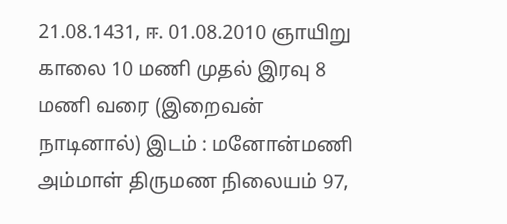21.08.1431, ஈ. 01.08.2010 ஞாயிறு காலை 10 மணி முதல் இரவு 8 மணி வரை (இறைவன் நாடினால்) இடம் : மனோன்மணி அம்மாள் திருமண நிலையம் 97,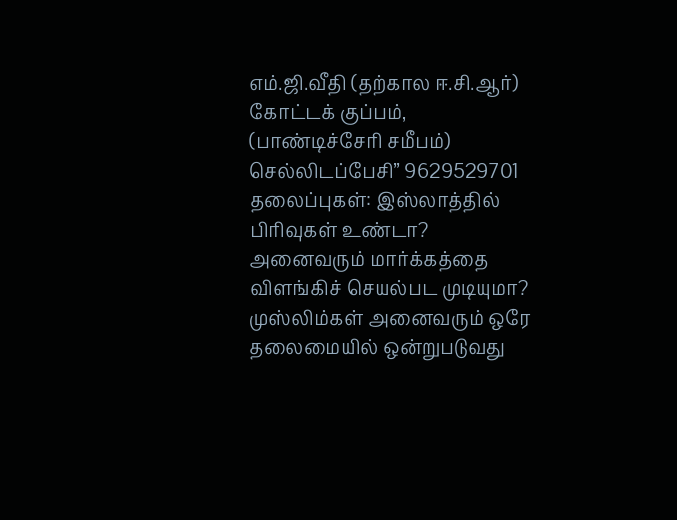எம்.ஜி.வீதி (தற்கால ஈ.சி.ஆர்) கோட்டக் குப்பம், (பாண்டிச்சேரி சமீபம்) செல்லிடப்பேசி” 9629529701 தலைப்புகள்: இஸ்லாத்தில் பிரிவுகள் உண்டா? அனைவரும் மார்க்கத்தை விளங்கிச் செயல்பட முடியுமா? முஸ்லிம்கள் அனைவரும் ஒரே தலைமையில் ஒன்றுபடுவது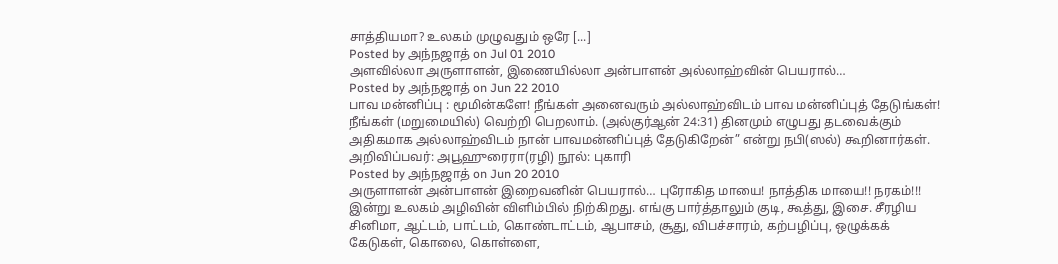சாத்தியமா? உலகம் முழுவதும் ஒரே [...]
Posted by அந்நஜாத் on Jul 01 2010
அளவில்லா அருளாளன், இணையில்லா அன்பாளன் அல்லாஹ்வின் பெயரால்…
Posted by அந்நஜாத் on Jun 22 2010
பாவ மன்னிப்பு : மூமின்களே! நீங்கள் அனைவரும் அல்லாஹ்விடம் பாவ மன்னிப்புத் தேடுங்கள்! நீங்கள் (மறுமையில்) வெற்றி பெறலாம். (அல்குர்ஆன் 24:31) தினமும் எழுபது தடவைக்கும் அதிகமாக அல்லாஹ்விடம் நான் பாவமன்னிப்புத் தேடுகிறேன்” என்று நபி(ஸல்) கூறினார்கள். அறிவிப்பவர்: அபூஹுரைரா(ரழி) நூல்: புகாரி
Posted by அந்நஜாத் on Jun 20 2010
அருளாளன் அன்பாளன் இறைவனின் பெயரால்… புரோகித மாயை! நாத்திக மாயை!! நரகம்!!! இன்று உலகம் அழிவின் விளிம்பில் நிற்கிறது. எங்கு பார்த்தாலும் குடி, கூத்து, இசை. சீரழிய சினிமா, ஆட்டம், பாட்டம், கொண்டாட்டம், ஆபாசம், சூது, விபச்சாரம், கற்பழிப்பு, ஒழுக்கக் கேடுகள், கொலை, கொள்ளை,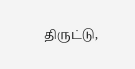திருட்டு,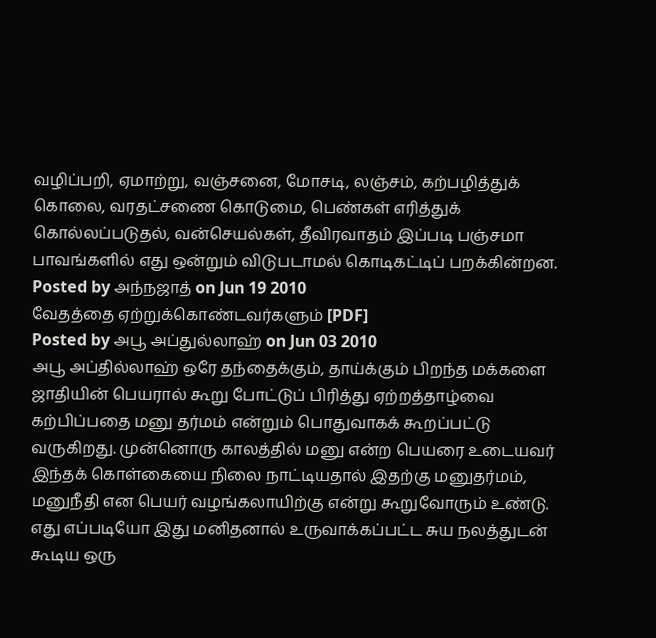வழிப்பறி, ஏமாற்று, வஞ்சனை, மோசடி, லஞ்சம், கற்பழித்துக் கொலை, வரதட்சணை கொடுமை, பெண்கள் எரித்துக் கொல்லப்படுதல், வன்செயல்கள், தீவிரவாதம் இப்படி பஞ்சமா பாவங்களில் எது ஒன்றும் விடுபடாமல் கொடிகட்டிப் பறக்கின்றன.
Posted by அந்நஜாத் on Jun 19 2010
வேதத்தை ஏற்றுக்கொண்டவர்களும் [PDF]
Posted by அபூ அப்துல்லாஹ் on Jun 03 2010
அபூ அப்தில்லாஹ் ஒரே தந்தைக்கும், தாய்க்கும் பிறந்த மக்களை ஜாதியின் பெயரால் கூறு போட்டுப் பிரித்து ஏற்றத்தாழ்வை கற்பிப்பதை மனு தர்மம் என்றும் பொதுவாகக் கூறப்பட்டு வருகிறது. முன்னொரு காலத்தில் மனு என்ற பெயரை உடையவர் இந்தக் கொள்கையை நிலை நாட்டியதால் இதற்கு மனுதர்மம், மனுநீதி என பெயர் வழங்கலாயிற்கு என்று கூறுவோரும் உண்டு. எது எப்படியோ இது மனிதனால் உருவாக்கப்பட்ட சுய நலத்துடன் கூடிய ஒரு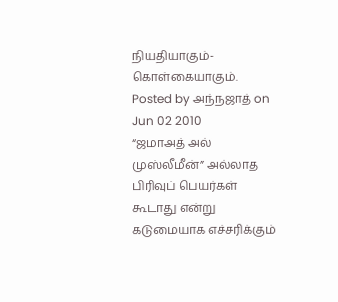நியதியாகும்- கொள்கையாகும்.
Posted by அந்நஜாத் on Jun 02 2010
“ஜமாஅத் அல் முஸ்லீமீன்” அல்லாத பிரிவுப் பெயர்கள் கூடாது என்று கடுமையாக எச்சரிக்கும்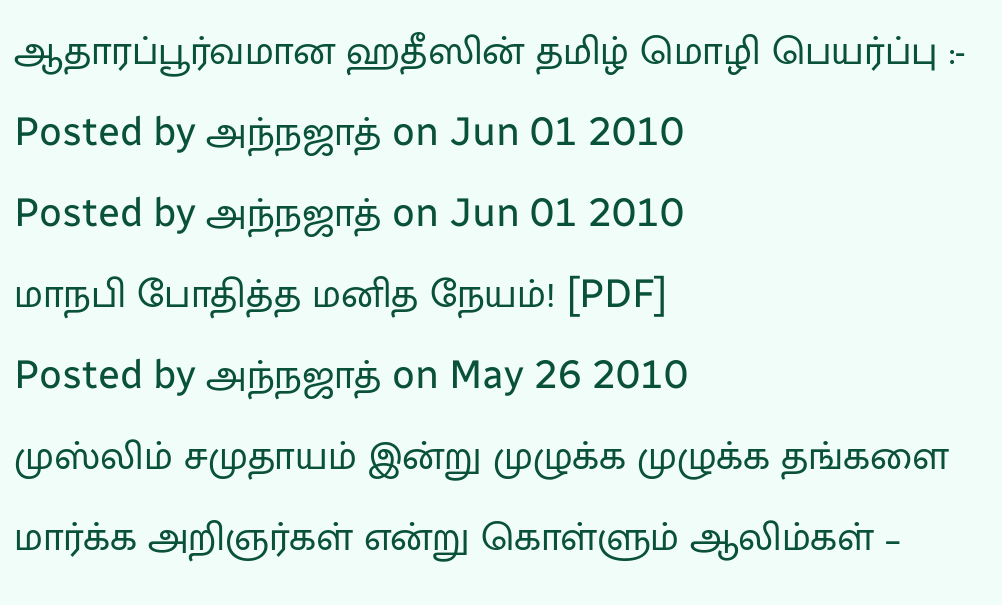ஆதாரப்பூர்வமான ஹதீஸின் தமிழ் மொழி பெயர்ப்பு :-
Posted by அந்நஜாத் on Jun 01 2010
Posted by அந்நஜாத் on Jun 01 2010
மாநபி போதித்த மனித நேயம்! [PDF]
Posted by அந்நஜாத் on May 26 2010
முஸ்லிம் சமுதாயம் இன்று முழுக்க முழுக்க தங்களை மார்க்க அறிஞர்கள் என்று கொள்ளும் ஆலிம்கள் –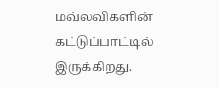மவ்லவிகளின் கட்டுப்பாட்டில் இருக்கிறது.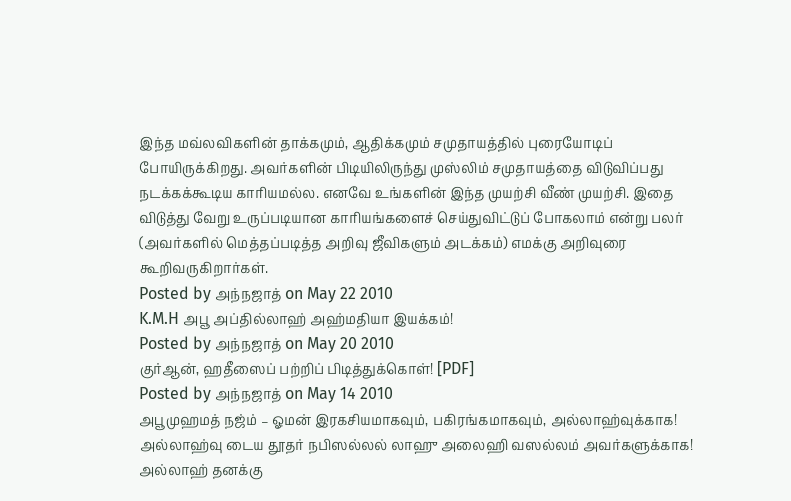இந்த மவ்லவிகளின் தாக்கமும், ஆதிக்கமும் சமுதாயத்தில் புரையோடிப் போயிருக்கிறது. அவர்களின் பிடியிலிருந்து முஸ்லிம் சமுதாயத்தை விடுவிப்பது நடக்கக்கூடிய காரியமல்ல. எனவே உங்களின் இந்த முயற்சி வீண் முயற்சி. இதை விடுத்து வேறு உருப்படியான காரியங்களைச் செய்துவிட்டுப் போகலாம் என்று பலர் (அவர்களில் மெத்தப்படித்த அறிவு ஜீவிகளும் அடக்கம்) எமக்கு அறிவுரை கூறிவருகிறார்கள்.
Posted by அந்நஜாத் on May 22 2010
K.M.H அபூ அப்தில்லாஹ் அஹ்மதியா இயக்கம்!
Posted by அந்நஜாத் on May 20 2010
குர்ஆன், ஹதீஸைப் பற்றிப் பிடித்துக்கொள்! [PDF]
Posted by அந்நஜாத் on May 14 2010
அபூமுஹமத் நஜ்ம் – ஓமன் இரகசியமாகவும், பகிரங்கமாகவும், அல்லாஹ்வுக்காக! அல்லாஹ்வு டைய தூதர் நபிஸல்லல் லாஹு அலைஹி வஸல்லம் அவர்களுக்காக! அல்லாஹ் தனக்கு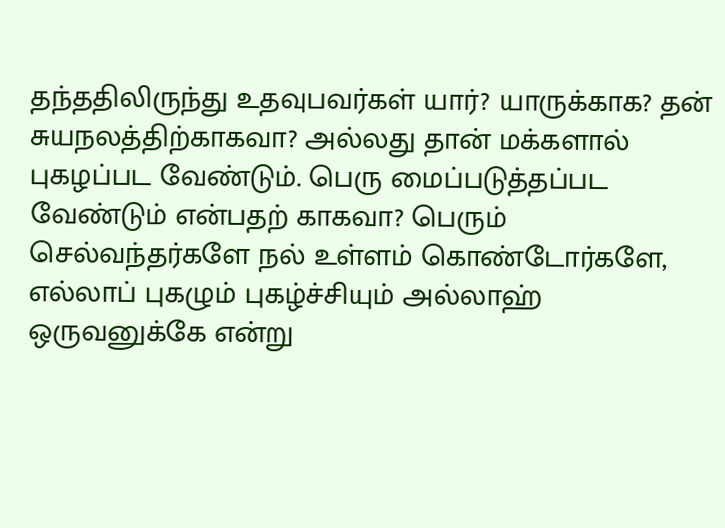தந்ததிலிருந்து உதவுபவர்கள் யார்? யாருக்காக? தன் சுயநலத்திற்காகவா? அல்லது தான் மக்களால் புகழப்பட வேண்டும். பெரு மைப்படுத்தப்பட வேண்டும் என்பதற் காகவா? பெரும் செல்வந்தர்களே நல் உள்ளம் கொண்டோர்களே, எல்லாப் புகழும் புகழ்ச்சியும் அல்லாஹ் ஒருவனுக்கே என்று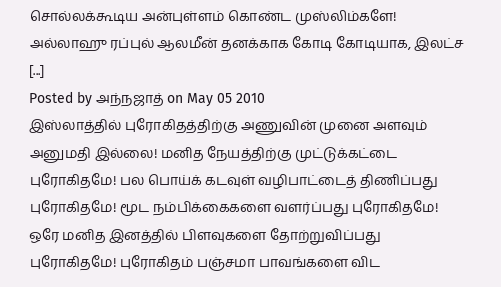சொல்லக்கூடிய அன்புள்ளம் கொண்ட முஸ்லிம்களே! அல்லாஹு ரப்புல் ஆலமீன் தனக்காக கோடி கோடியாக, இலட்ச [...]
Posted by அந்நஜாத் on May 05 2010
இஸ்லாத்தில் புரோகிதத்திற்கு அணுவின் முனை அளவும் அனுமதி இல்லை! மனித நேயத்திற்கு முட்டுக்கட்டை புரோகிதமே! பல பொய்க் கடவுள் வழிபாட்டைத் திணிப்பது புரோகிதமே! மூட நம்பிக்கைகளை வளர்ப்பது புரோகிதமே! ஒரே மனித இனத்தில் பிளவுகளை தோற்றுவிப்பது புரோகிதமே! புரோகிதம் பஞ்சமா பாவங்களை விட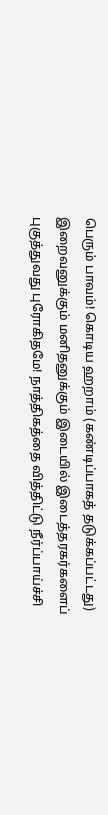பெரும் பாவம்! கொடிய ஹறாம் (கண்டிப்பாகத் தடுக்கப்பட்டது) இறைவனுக்கும் மனிதனுக்கும் இடையில் இடைத்தரகர்களைப் புகுத்துவது புரோகிதமே! நாத்திகத்தை வித்திட்டு நீர்ப்பாய்ச்சி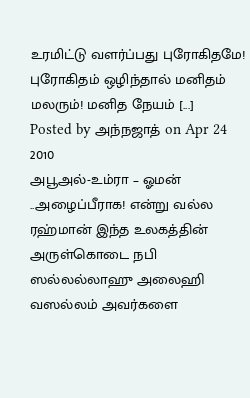உரமிட்டு வளர்ப்பது புரோகிதமே! புரோகிதம் ஒழிந்தால் மனிதம் மலரும்! மனித நேயம் [...]
Posted by அந்நஜாத் on Apr 24 2010
அபூஅல்-உம்ரா – ஓமன் ..அழைப்பீராக! என்று வல்ல ரஹ்மான் இந்த உலகத்தின் அருள்கொடை நபி ஸல்லல்லாஹு அலைஹி வஸல்லம் அவர்களை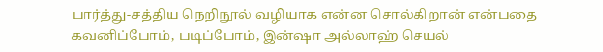பார்த்து-சத்திய நெறிநூல் வழியாக என்ன சொல்கிறான் என்பதை கவனிப்போம், படிப்போம், இன்ஷா அல்லாஹ் செயல்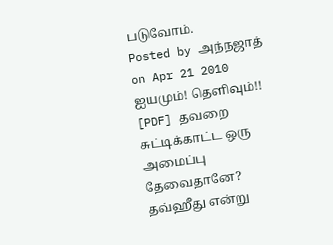படுவோம்.
Posted by அந்நஜாத் on Apr 21 2010
ஐயமும்! தெளிவும்!! [PDF] தவறை சுட்டிக்காட்ட ஒரு அமைப்பு தேவைதானே? தவ்ஹீது என்று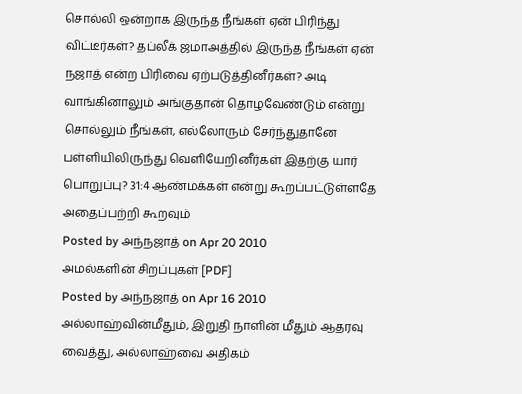சொல்லி ஒன்றாக இருந்த நீங்கள் ஏன் பிரிந்து விட்டீர்கள்? தப்லீக் ஜமாஅத்தில் இருந்த நீங்கள் ஏன் நஜாத் என்ற பிரிவை ஏற்படுத்தினீர்கள்? அடி வாங்கினாலும் அங்குதான் தொழவேண்டும் என்று சொல்லும் நீங்கள், எல்லோரும் சேர்ந்துதானே பள்ளியிலிருந்து வெளியேறினீர்கள் இதற்கு யார் பொறுப்பு? 31:4 ஆண்மக்கள் என்று கூறப்பட்டுள்ளதே அதைப்பற்றி கூறவும்
Posted by அந்நஜாத் on Apr 20 2010
அமல்களின் சிறப்புகள் [PDF]
Posted by அந்நஜாத் on Apr 16 2010
அல்லாஹ்வின்மீதும், இறுதி நாளின் மீதும் ஆதரவு வைத்து, அல்லாஹ்வை அதிகம்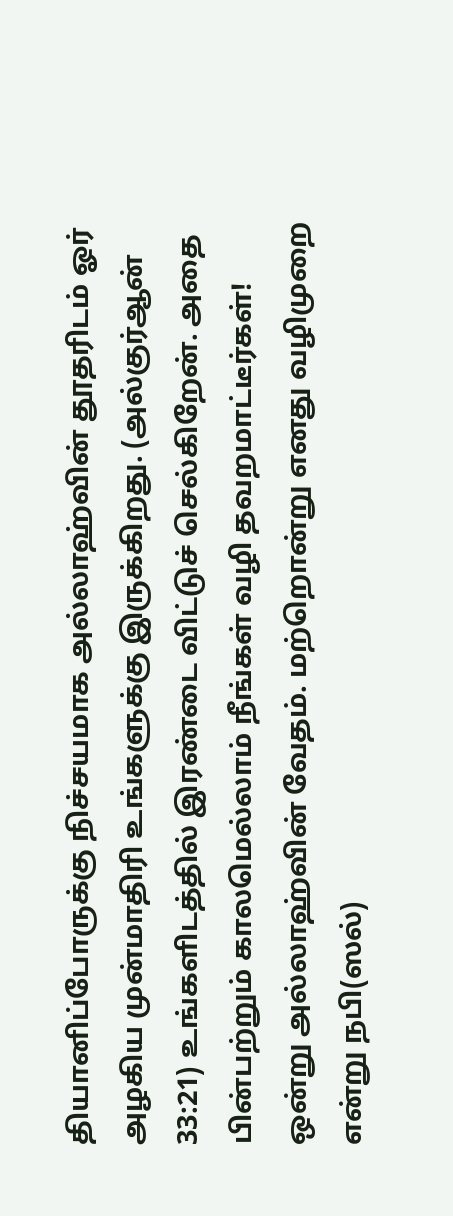தியானிப்போருக்கு நிச்சயமாக அல்லாஹ்வின் தூதரிடம் ஓர் அழகிய முன்மாதிரி உங்களுக்கு இருக்கிறது. (அல்குர்ஆன் 33:21) உங்களிடத்தில் இரண்டை விட்டுச் செல்கிறேன். அதை பின்பற்றும் காலமெல்லாம் நீங்கள் வழி தவறமாட்டீர்கள்! ஒன்று அல்லாஹ்வின் வேதம். மற்றொன்று எனது வழிமுறை என்று நபி(ஸல்)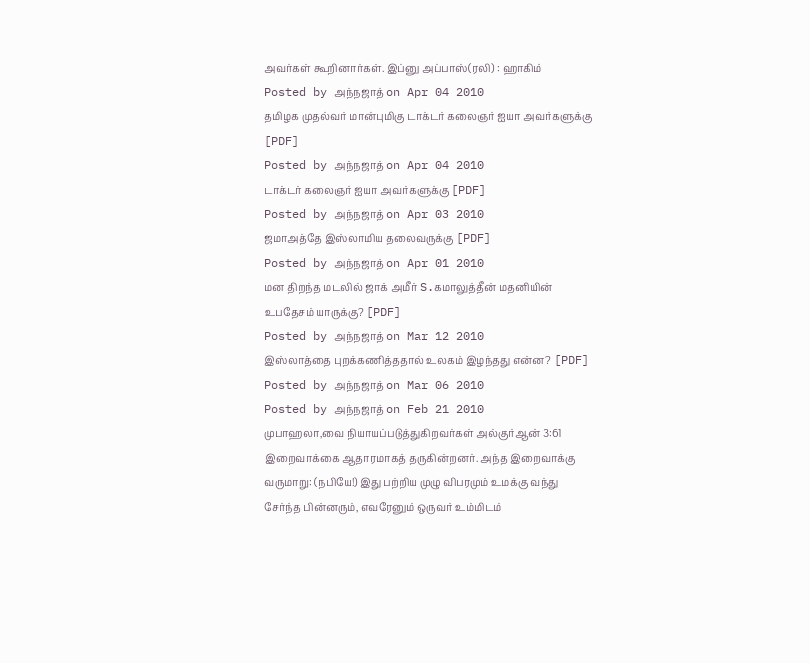அவர்கள் கூறினார்கள். இப்னு அப்பாஸ்(ரலி) : ஹாகிம்
Posted by அந்நஜாத் on Apr 04 2010
தமிழக முதல்வர் மான்புமிகு டாக்டர் கலைஞர் ஐயா அவர்களுக்கு [PDF]
Posted by அந்நஜாத் on Apr 04 2010
டாக்டர் கலைஞர் ஐயா அவர்களுக்கு [PDF]
Posted by அந்நஜாத் on Apr 03 2010
ஜமாஅத்தே இஸ்லாமிய தலைவருக்கு [PDF]
Posted by அந்நஜாத் on Apr 01 2010
மன திறந்த மடலில் ஜாக் அமீர் S.கமாலுத்தீன் மதனியின் உபதேசம் யாருக்கு? [PDF]
Posted by அந்நஜாத் on Mar 12 2010
இஸ்லாத்தை புறக்கணித்ததால் உலகம் இழந்தது என்ன? [PDF]
Posted by அந்நஜாத் on Mar 06 2010
Posted by அந்நஜாத் on Feb 21 2010
முபாஹலா,வை நியாயப்படுத்துகிறவர்கள் அல்குர்ஆன் 3:61 இறைவாக்கை ஆதாரமாகத் தருகின்றனர். அந்த இறைவாக்கு வருமாறு: (நபியே!) இது பற்றிய முழு விபரமும் உமக்கு வந்து சேர்ந்த பின்னரும், எவரேனும் ஒருவர் உம்மிடம்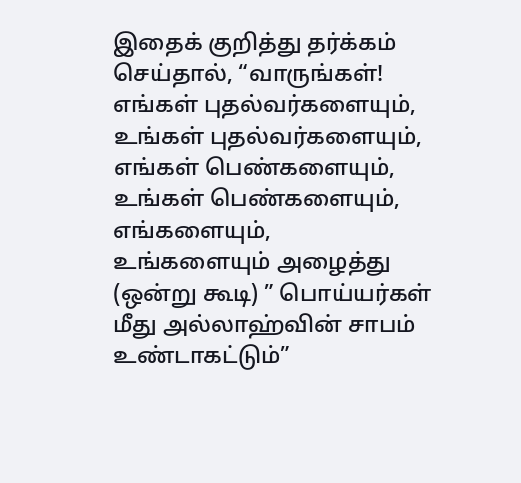இதைக் குறித்து தர்க்கம் செய்தால், “வாருங்கள்! எங்கள் புதல்வர்களையும், உங்கள் புதல்வர்களையும், எங்கள் பெண்களையும், உங்கள் பெண்களையும், எங்களையும், உங்களையும் அழைத்து (ஒன்று கூடி) ” பொய்யர்கள் மீது அல்லாஹ்வின் சாபம் உண்டாகட்டும்”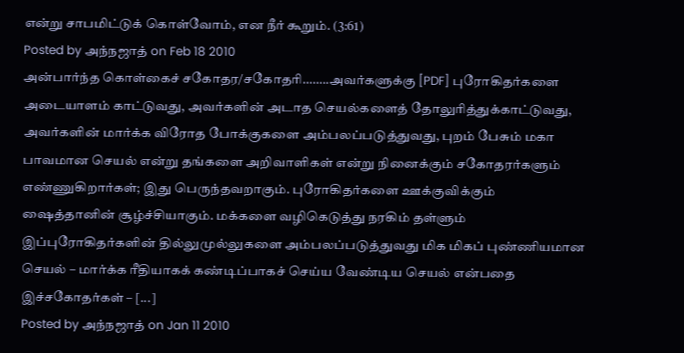என்று சாபமிட்டுக் கொள்வோம், என நீர் கூறும். (3:61)
Posted by அந்நஜாத் on Feb 18 2010
அன்பார்ந்த கொள்கைச் சகோதர/சகோதரி……..அவர்களுக்கு [PDF] புரோகிதர்களை அடையாளம் காட்டுவது, அவர்களின் அடாத செயல்களைத் தோலுரித்துக்காட்டுவது, அவர்களின் மார்க்க விரோத போக்குகளை அம்பலப்படுத்துவது, புறம் பேசும் மகா பாவமான செயல் என்று தங்களை அறிவாளிகள் என்று நினைக்கும் சகோதரர்களும் எண்ணுகிறார்கள்; இது பெருந்தவறாகும். புரோகிதர்களை ஊக்குவிக்கும் ஷைத்தானின் சூழ்ச்சியாகும். மக்களை வழிகெடுத்து நரகிம் தள்ளும் இப்புரோகிதர்களின் தில்லுமுல்லுகளை அம்பலப்படுத்துவது மிக மிகப் புண்ணியமான செயல் – மார்க்க ரீதியாகக் கண்டிப்பாகச் செய்ய வேண்டிய செயல் என்பதை இச்சகோதர்கள் – [...]
Posted by அந்நஜாத் on Jan 11 2010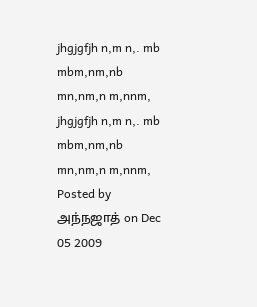jhgjgfjh n,m n,. mb mbm,nm,nb mn,nm,n m,nnm, jhgjgfjh n,m n,. mb mbm,nm,nb mn,nm,n m,nnm,
Posted by அந்நஜாத் on Dec 05 2009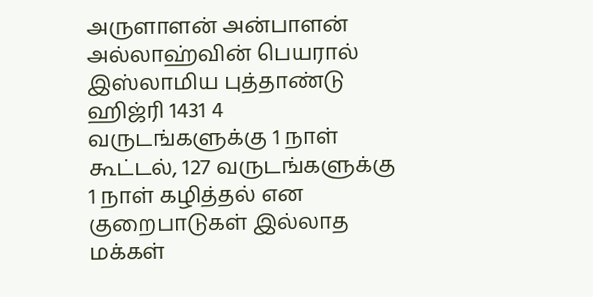அருளாளன் அன்பாளன் அல்லாஹ்வின் பெயரால் இஸ்லாமிய புத்தாண்டு ஹிஜ்ரி 1431 4 வருடங்களுக்கு 1 நாள் கூட்டல், 127 வருடங்களுக்கு 1 நாள் கழித்தல் என குறைபாடுகள் இல்லாத மக்கள்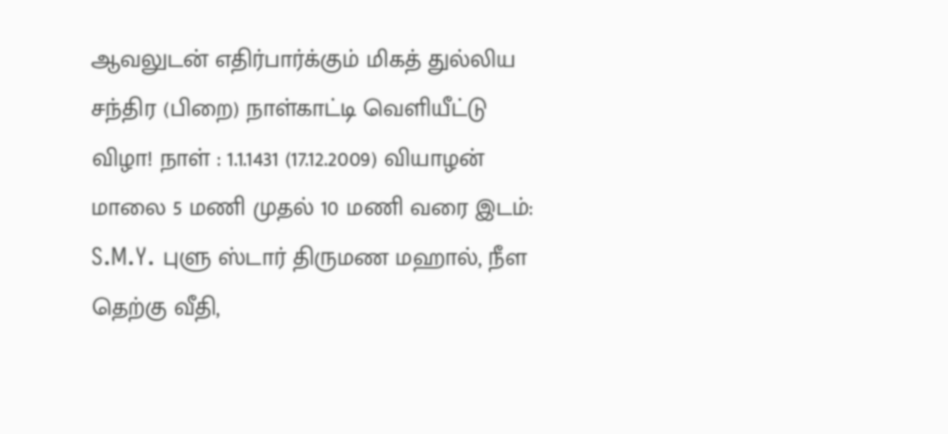ஆவலுடன் எதிர்பார்க்கும் மிகத் துல்லிய சந்திர (பிறை) நாள்காட்டி வெளியீட்டு விழா! நாள் : 1.1.1431 (17.12.2009) வியாழன் மாலை 5 மணி முதல் 10 மணி வரை இடம்: S.M.Y. புளு ஸ்டார் திருமண மஹால், நீள தெற்கு வீதி,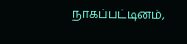நாகப்பட்டினம்,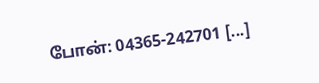போன்: 04365-242701 [...]